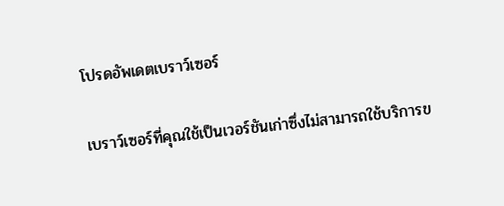โปรดอัพเดตเบราว์เซอร์

เบราว์เซอร์ที่คุณใช้เป็นเวอร์ชันเก่าซึ่งไม่สามารถใช้บริการข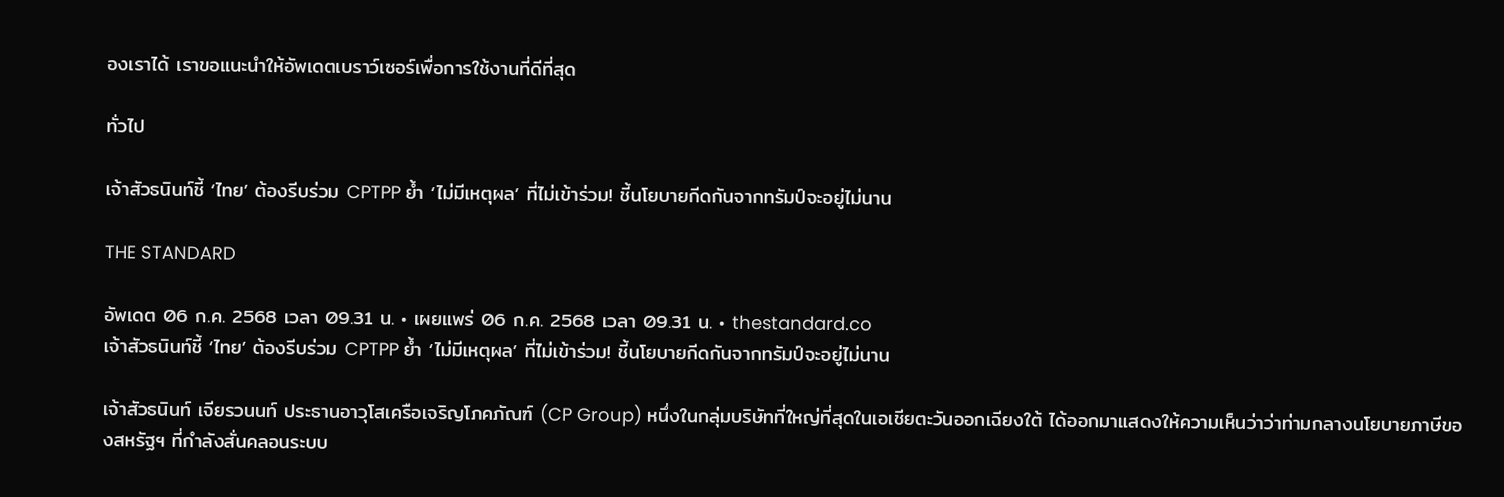องเราได้ เราขอแนะนำให้อัพเดตเบราว์เซอร์เพื่อการใช้งานที่ดีที่สุด

ทั่วไป

เจ้าสัวธนินท์ชี้ ‘ไทย’ ต้องรีบร่วม CPTPP ย้ำ ‘ไม่มีเหตุผล’ ที่ไม่เข้าร่วม! ชี้นโยบายกีดกันจากทรัมป์จะอยู่ไม่นาน

THE STANDARD

อัพเดต 06 ก.ค. 2568 เวลา 09.31 น. • เผยแพร่ 06 ก.ค. 2568 เวลา 09.31 น. • thestandard.co
เจ้าสัวธนินท์ชี้ ‘ไทย’ ต้องรีบร่วม CPTPP ย้ำ ‘ไม่มีเหตุผล’ ที่ไม่เข้าร่วม! ชี้นโยบายกีดกันจากทรัมป์จะอยู่ไม่นาน

เจ้าสัวธนินท์ เจียรวนนท์ ประธานอาวุโสเครือเจริญโภคภัณฑ์ (CP Group) หนึ่งในกลุ่มบริษัทที่ใหญ่ที่สุดในเอเชียตะวันออกเฉียงใต้ ได้ออกมาแสดงให้ความเห็นว่าว่าท่ามกลางนโยบายภาษีของสหรัฐฯ ที่กำลังสั่นคลอนระบบ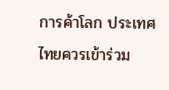การค้าโลก ประเทศไทยควรเข้าร่วม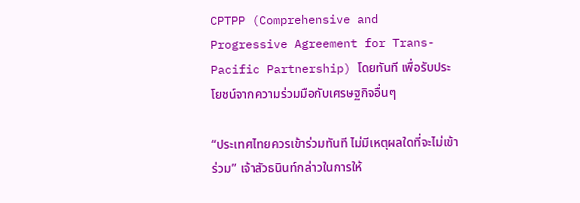CPTPP (Comprehensive and Progressive Agreement for Trans-Pacific Partnership) โดยทันที เพื่อรับประโยชน์จากความร่วมมือกับเศรษฐกิจอื่นๆ

“ประเทศไทยควรเข้าร่วมทันที ไม่มีเหตุผลใดที่จะไม่เข้าร่วม” เจ้าสัวธนินท์กล่าวในการให้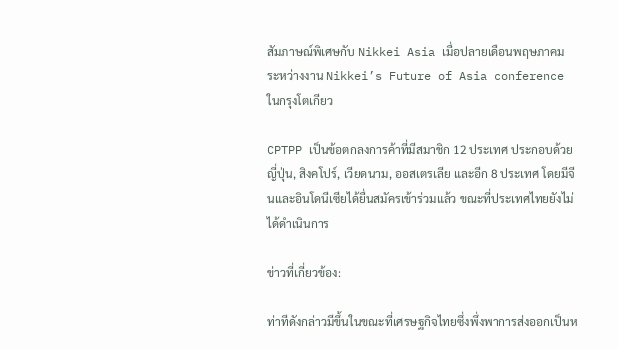สัมภาษณ์พิเศษกับ Nikkei Asia เมื่อปลายเดือนพฤษภาคม ระหว่างงาน Nikkei’s Future of Asia conference ในกรุงโตเกียว

CPTPP เป็นข้อตกลงการค้าที่มีสมาชิก 12 ประเทศ ประกอบด้วย ญี่ปุ่น, สิงคโปร์, เวียดนาม, ออสเตรเลีย และอีก 8 ประเทศ โดยมีจีนและอินโดนีเซียได้ยื่นสมัครเข้าร่วมแล้ว ขณะที่ประเทศไทยยังไม่ได้ดำเนินการ

ข่าวที่เกี่ยวข้อง:

ท่าทีดังกล่าวมีขึ้นในขณะที่เศรษฐกิจไทยซึ่งพึ่งพาการส่งออกเป็นห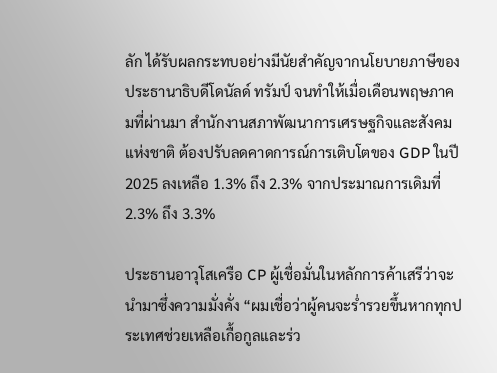ลัก ได้รับผลกระทบอย่างมีนัยสำคัญจากนโยบายภาษีของประธานาธิบดีโดนัลด์ ทรัมป์ จนทำให้เมื่อเดือนพฤษภาคมที่ผ่านมา สำนักงานสภาพัฒนาการเศรษฐกิจและสังคมแห่งชาติ ต้องปรับลดคาดการณ์การเติบโตของ GDP ในปี 2025 ลงเหลือ 1.3% ถึง 2.3% จากประมาณการเดิมที่ 2.3% ถึง 3.3%

ประธานอาวุโสเครือ CP ผู้เชื่อมั่นในหลักการค้าเสรีว่าจะนำมาซึ่งความมั่งคั่ง “ผมเชื่อว่าผู้คนจะร่ำรวยขึ้นหากทุกประเทศช่วยเหลือเกื้อกูลและร่ว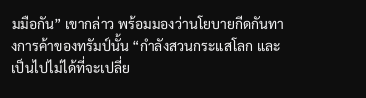มมือกัน” เขากล่าว พร้อมมองว่านโยบายกีดกันทางการค้าของทรัมป์นั้น “กำลังสวนกระแสโลก และเป็นไปไม่ได้ที่จะเปลี่ย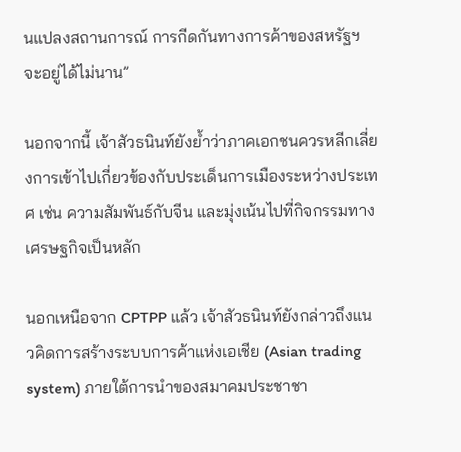นแปลงสถานการณ์ การกีดกันทางการค้าของสหรัฐฯ จะอยู่ได้ไม่นาน”

นอกจากนี้ เจ้าสัวธนินท์ยังย้ำว่าภาคเอกชนควรหลีกเลี่ยงการเข้าไปเกี่ยวข้องกับประเด็นการเมืองระหว่างประเทศ เช่น ความสัมพันธ์กับจีน และมุ่งเน้นไปที่กิจกรรมทางเศรษฐกิจเป็นหลัก

นอกเหนือจาก CPTPP แล้ว เจ้าสัวธนินท์ยังกล่าวถึงแนวคิดการสร้างระบบการค้าแห่งเอเชีย (Asian trading system) ภายใต้การนำของสมาคมประชาชา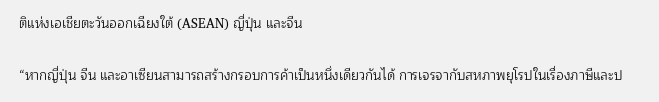ติแห่งเอเชียตะวันออกเฉียงใต้ (ASEAN) ญี่ปุ่น และจีน

“หากญี่ปุ่น จีน และอาเซียนสามารถสร้างกรอบการค้าเป็นหนึ่งเดียวกันได้ การเจรจากับสหภาพยุโรปในเรื่องภาษีและป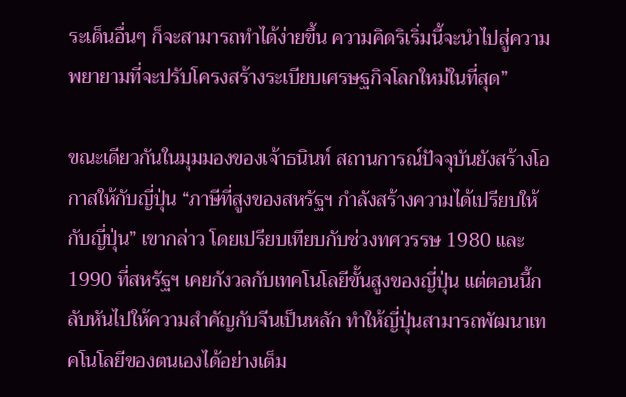ระเด็นอื่นๆ ก็จะสามารถทำได้ง่ายขึ้น ความคิดริเริ่มนี้จะนำไปสู่ความพยายามที่จะปรับโครงสร้างระเบียบเศรษฐกิจโลกใหม่ในที่สุด”

ขณะเดียวกันในมุมมองของเจ้าธนินท์ สถานการณ์ปัจจุบันยังสร้างโอกาสให้กับญี่ปุ่น “ภาษีที่สูงของสหรัฐฯ กำลังสร้างความได้เปรียบให้กับญี่ปุ่น” เขากล่าว โดยเปรียบเทียบกับช่วงทศวรรษ 1980 และ 1990 ที่สหรัฐฯ เคยกังวลกับเทคโนโลยีขั้นสูงของญี่ปุ่น แต่ตอนนี้กลับหันไปให้ความสำคัญกับจีนเป็นหลัก ทำให้ญี่ปุ่นสามารถพัฒนาเทคโนโลยีของตนเองได้อย่างเต็ม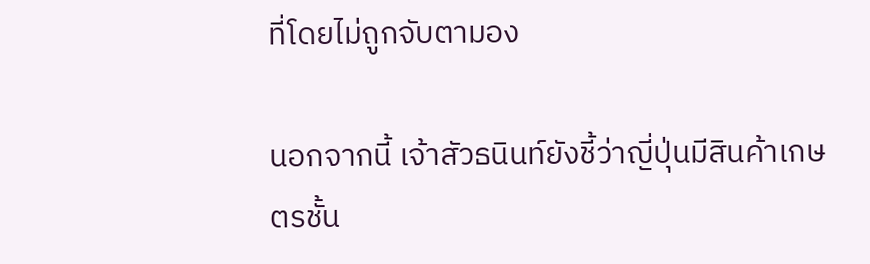ที่โดยไม่ถูกจับตามอง

นอกจากนี้ เจ้าสัวธนินท์ยังชี้ว่าญี่ปุ่นมีสินค้าเกษตรชั้น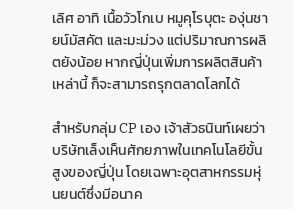เลิศ อาทิ เนื้อวัวโกเบ หมูคุโรบุตะ องุ่นชายน์มัสคัต และมะม่วง แต่ปริมาณการผลิตยังน้อย หากญี่ปุ่นเพิ่มการผลิตสินค้าเหล่านี้ ก็จะสามารถรุกตลาดโลกได้

สำหรับกลุ่ม CP เอง เจ้าสัวธนินท์เผยว่าบริษัทเล็งเห็นศักยภาพในเทคโนโลยีขั้นสูงของญี่ปุ่น โดยเฉพาะอุตสาหกรรมหุ่นยนต์ซึ่งมีอนาค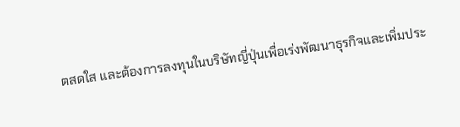ตสดใส และต้องการลงทุนในบริษัทญี่ปุ่นเพื่อเร่งพัฒนาธุรกิจและเพิ่มประ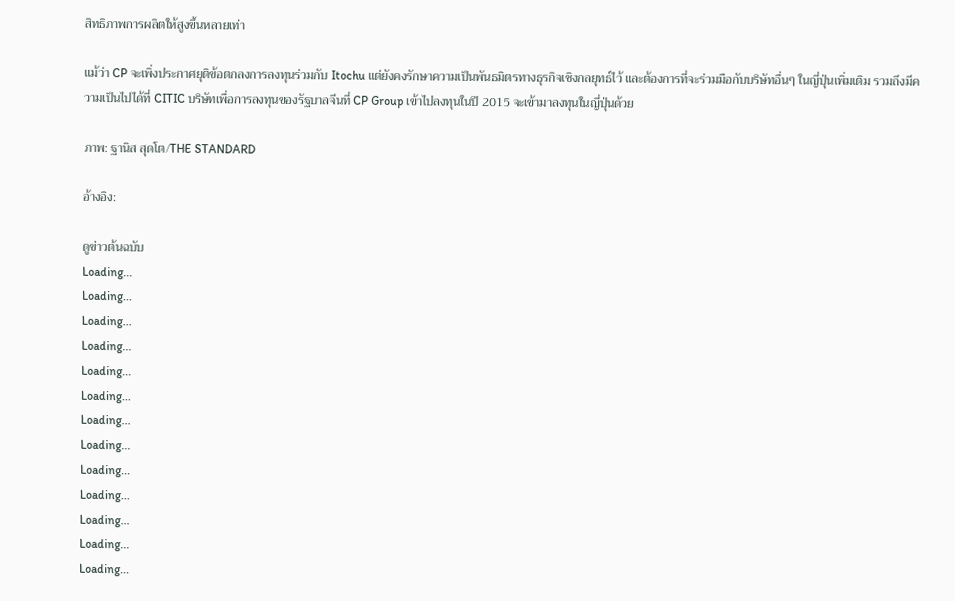สิทธิภาพการผลิตให้สูงขึ้นหลายเท่า

แม้ว่า CP จะเพิ่งประกาศยุติข้อตกลงการลงทุนร่วมกับ Itochu แต่ยังคงรักษาความเป็นพันธมิตรทางธุรกิจเชิงกลยุทธ์ไว้ และต้องการที่จะร่วมมือกับบริษัทอื่นๆ ในญี่ปุ่นเพิ่มเติม รวมถึงมีความเป็นไปได้ที่ CITIC บริษัทเพื่อการลงทุนของรัฐบาลจีนที่ CP Group เข้าไปลงทุนในปี 2015 จะเข้ามาลงทุนในญี่ปุ่นด้วย

ภาพ: ฐานิส สุดโต/THE STANDARD

อ้างอิง:

ดูข่าวต้นฉบับ
Loading...
Loading...
Loading...
Loading...
Loading...
Loading...
Loading...
Loading...
Loading...
Loading...
Loading...
Loading...
Loading...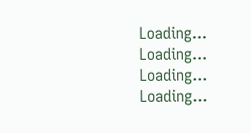Loading...
Loading...
Loading...
Loading...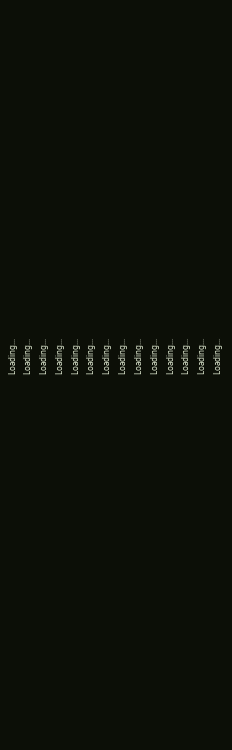Loading...
Loading...
Loading...
Loading...
Loading...
Loading...
Loading...
Loading...
Loading...
Loading...
Loading...
Loading...
Loading...
Loading...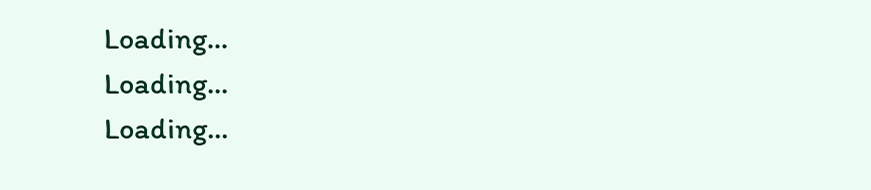Loading...
Loading...
Loading...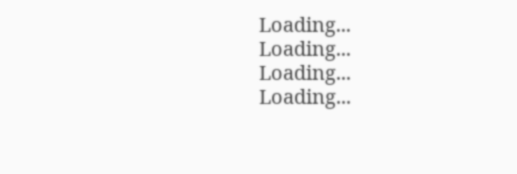Loading...
Loading...
Loading...
Loading...